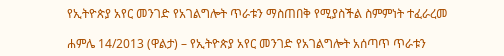የኢትዮጵያ አየር መንገድ የአገልግሎት ጥራቱን ማስጠበቅ የሚያስችል ስምምነት ተፈራረመ

ሐምሌ 14/2013 (ዋልታ) – የኢትዮጵያ አየር መንገድ የአገልግሎት አሰጣጥ ጥራቱን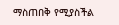ማስጠበቅ የሚያስችል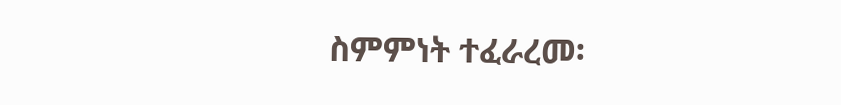ስምምነት ተፈራረመ፡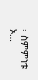፡ ስምምነቱ ኦ…